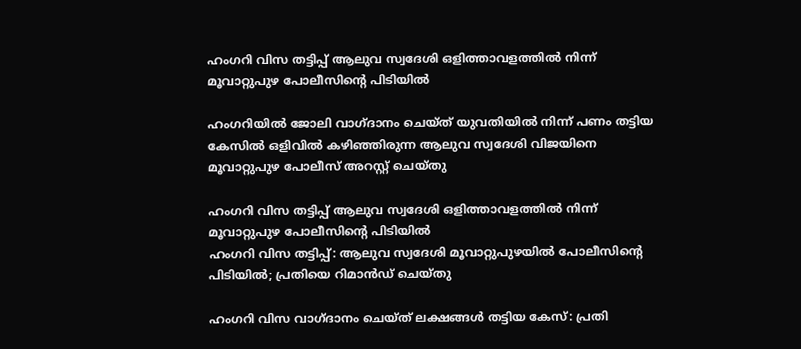ഹംഗറി വിസ തട്ടിപ്പ് ആലുവ സ്വദേശി ഒളിത്താവളത്തിൽ നിന്ന് മൂവാറ്റുപുഴ പോലീസിന്റെ പിടിയിൽ

ഹംഗറിയിൽ ജോലി വാഗ്ദാനം ചെയ്ത് യുവതിയിൽ നിന്ന് പണം തട്ടിയ കേസിൽ ഒളിവിൽ കഴിഞ്ഞിരുന്ന ആലുവ സ്വദേശി വിജയിനെ മൂവാറ്റുപുഴ പോലീസ് അറസ്റ്റ് ചെയ്തു

ഹംഗറി വിസ തട്ടിപ്പ് ആലുവ സ്വദേശി ഒളിത്താവളത്തിൽ നിന്ന് മൂവാറ്റുപുഴ പോലീസിന്റെ പിടിയിൽ
ഹംഗറി വിസ തട്ടിപ്പ്: ആലുവ സ്വദേശി മൂവാറ്റുപുഴയിൽ പോലീസിന്റെ പിടിയിൽ; പ്രതിയെ റിമാൻഡ് ചെയ്തു

ഹംഗറി വിസ വാഗ്ദാനം ചെയ്ത് ലക്ഷങ്ങൾ തട്ടിയ കേസ്: പ്രതി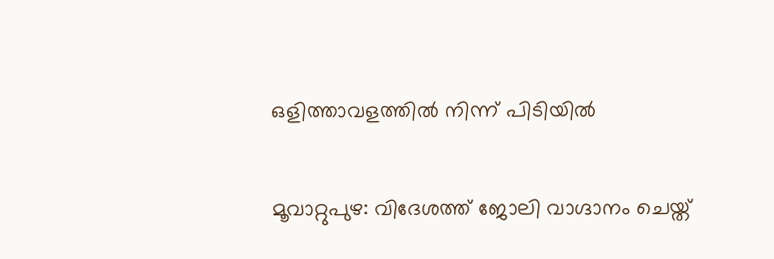ഒളിത്താവളത്തിൽ നിന്ന് പിടിയിൽ

മൂവാറ്റുപുഴ: വിദേശത്ത് ജോലി വാഗ്ദാനം ചെയ്ത്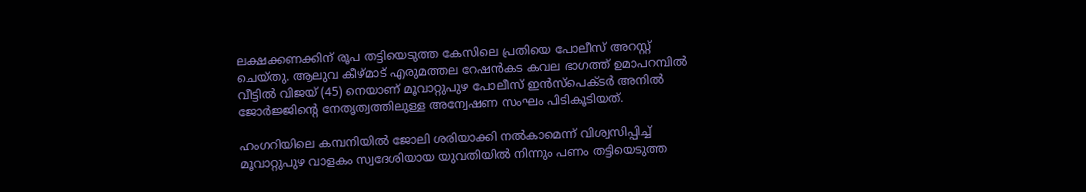ലക്ഷക്കണക്കിന് രൂപ തട്ടിയെടുത്ത കേസിലെ പ്രതിയെ പോലീസ് അറസ്റ്റ് ചെയ്തു. ആലുവ കീഴ്മാട് എരുമത്തല റേഷൻകട കവല ഭാഗത്ത് ഉമാപറമ്പിൽ വീട്ടിൽ വിജയ് (45) നെയാണ് മൂവാറ്റുപുഴ പോലീസ് ഇൻസ്പെക്ടർ അനിൽ ജോർജ്ജിന്റെ നേതൃത്വത്തിലുള്ള അന്വേഷണ സംഘം പിടികൂടിയത്.

ഹംഗറിയിലെ കമ്പനിയിൽ ജോലി ശരിയാക്കി നൽകാമെന്ന് വിശ്വസിപ്പിച്ച് മൂവാറ്റുപുഴ വാളകം സ്വദേശിയായ യുവതിയിൽ നിന്നും പണം തട്ടിയെടുത്ത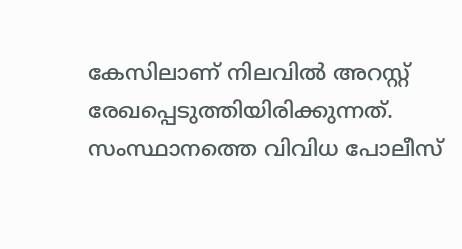കേസിലാണ് നിലവിൽ അറസ്റ്റ് രേഖപ്പെടുത്തിയിരിക്കുന്നത്. സംസ്ഥാനത്തെ വിവിധ പോലീസ്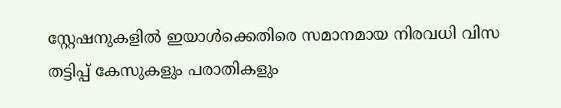സ്റ്റേഷനുകളിൽ ഇയാൾക്കെതിരെ സമാനമായ നിരവധി വിസ തട്ടിപ്പ് കേസുകളും പരാതികളും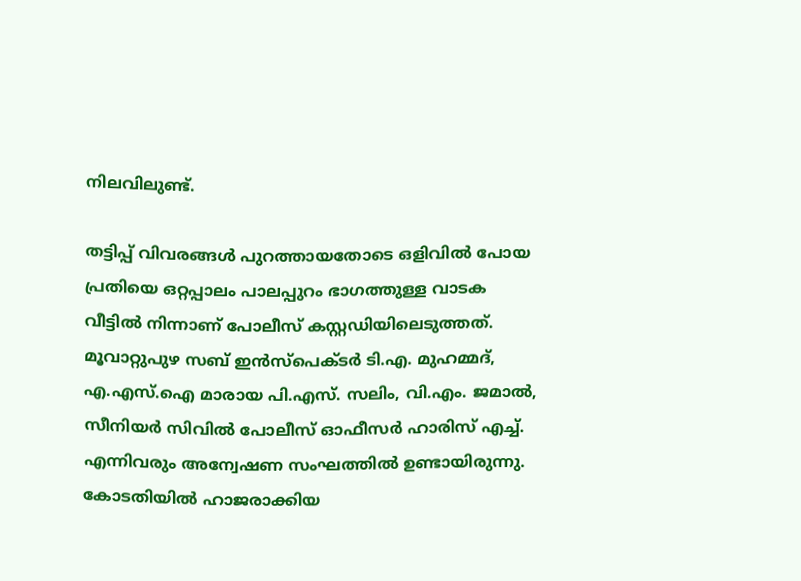നിലവിലുണ്ട്.

തട്ടിപ്പ് വിവരങ്ങൾ പുറത്തായതോടെ ഒളിവിൽ പോയ പ്രതിയെ ഒറ്റപ്പാലം പാലപ്പുറം ഭാഗത്തുള്ള വാടക വീട്ടിൽ നിന്നാണ് പോലീസ് കസ്റ്റഡിയിലെടുത്തത്. മൂവാറ്റുപുഴ സബ് ഇൻസ്പെക്ടർ ടി.എ. മുഹമ്മദ്, എ.എസ്.ഐ മാരായ പി.എസ്. സലിം, വി.എം. ജമാൽ, സീനിയർ സിവിൽ പോലീസ് ഓഫീസർ ഹാരിസ് എച്ച്. എന്നിവരും അന്വേഷണ സംഘത്തിൽ ഉണ്ടായിരുന്നു. കോടതിയിൽ ഹാജരാക്കിയ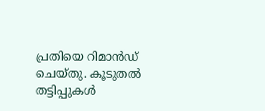പ്രതിയെ റിമാൻഡ് ചെയ്തു. കൂടുതൽ തട്ടിപ്പുകൾ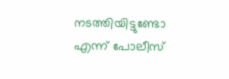നടത്തിയിട്ടുണ്ടോ എന്ന് പോലീസ്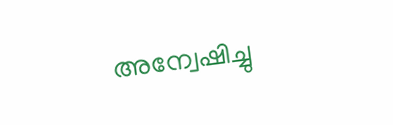അന്വേഷിച്ചു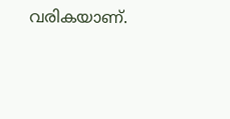വരികയാണ്.